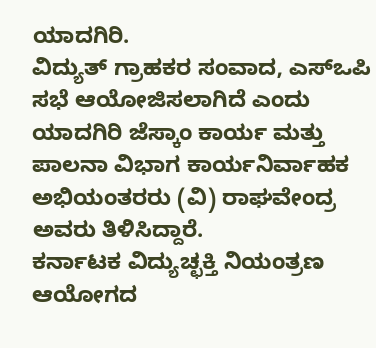ಯಾದಗಿರಿ.
ವಿದ್ಯುತ್ ಗ್ರಾಹಕರ ಸಂವಾದ, ಎಸ್ಒಪಿ ಸಭೆ ಆಯೋಜಿಸಲಾಗಿದೆ ಎಂದು ಯಾದಗಿರಿ ಜೆಸ್ಕಾಂ ಕಾರ್ಯ ಮತ್ತು ಪಾಲನಾ ವಿಭಾಗ ಕಾರ್ಯನಿರ್ವಾಹಕ ಅಭಿಯಂತರರು (ವಿ) ರಾಘವೇಂದ್ರ ಅವರು ತಿಳಿಸಿದ್ದಾರೆ.
ಕರ್ನಾಟಕ ವಿದ್ಯುಚ್ಛಕ್ತಿ ನಿಯಂತ್ರಣ ಆಯೋಗದ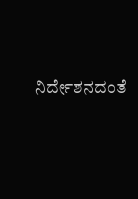ನಿರ್ದೇಶನದಂತೆ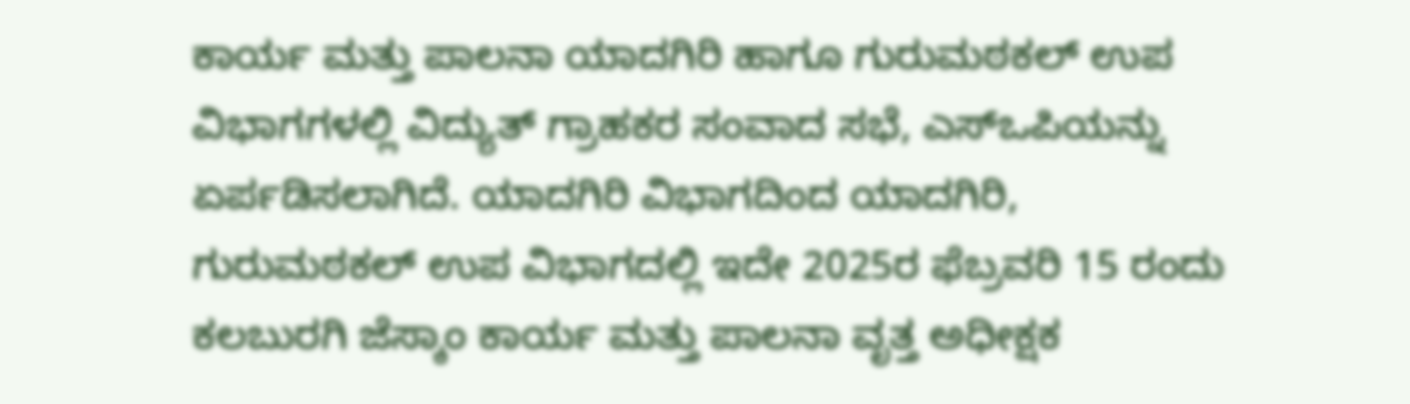ಕಾರ್ಯ ಮತ್ತು ಪಾಲನಾ ಯಾದಗಿರಿ ಹಾಗೂ ಗುರುಮಠಕಲ್ ಉಪ ವಿಭಾಗಗಳಲ್ಲಿ ವಿದ್ಯುತ್ ಗ್ರಾಹಕರ ಸಂವಾದ ಸಭೆ, ಎಸ್ಒಪಿಯನ್ನು ಏರ್ಪಡಿಸಲಾಗಿದೆ. ಯಾದಗಿರಿ ವಿಭಾಗದಿಂದ ಯಾದಗಿರಿ, ಗುರುಮಠಕಲ್ ಉಪ ವಿಭಾಗದಲ್ಲಿ ಇದೇ 2025ರ ಫೆಬ್ರವರಿ 15 ರಂದು ಕಲಬುರಗಿ ಜೆಸ್ಕಾಂ ಕಾರ್ಯ ಮತ್ತು ಪಾಲನಾ ವೃತ್ತ ಅಧೀಕ್ಷಕ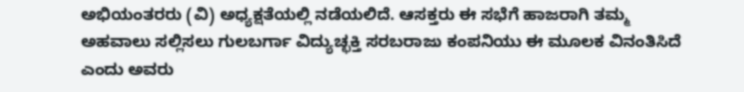ಅಭಿಯಂತರರು (ವಿ) ಅಧ್ಯಕ್ಷತೆಯಲ್ಲಿ ನಡೆಯಲಿದೆ. ಆಸಕ್ತರು ಈ ಸಭೆಗೆ ಹಾಜರಾಗಿ ತಮ್ಮ ಅಹವಾಲು ಸಲ್ಲಿಸಲು ಗುಲಬರ್ಗಾ ವಿದ್ಯುಚ್ಛಕ್ತಿ ಸರಬರಾಜು ಕಂಪನಿಯು ಈ ಮೂಲಕ ವಿನಂತಿಸಿದೆ ಎಂದು ಅವರು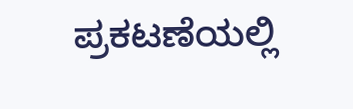ಪ್ರಕಟಣೆಯಲ್ಲಿ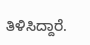ತಿಳಿಸಿದ್ದಾರೆ.